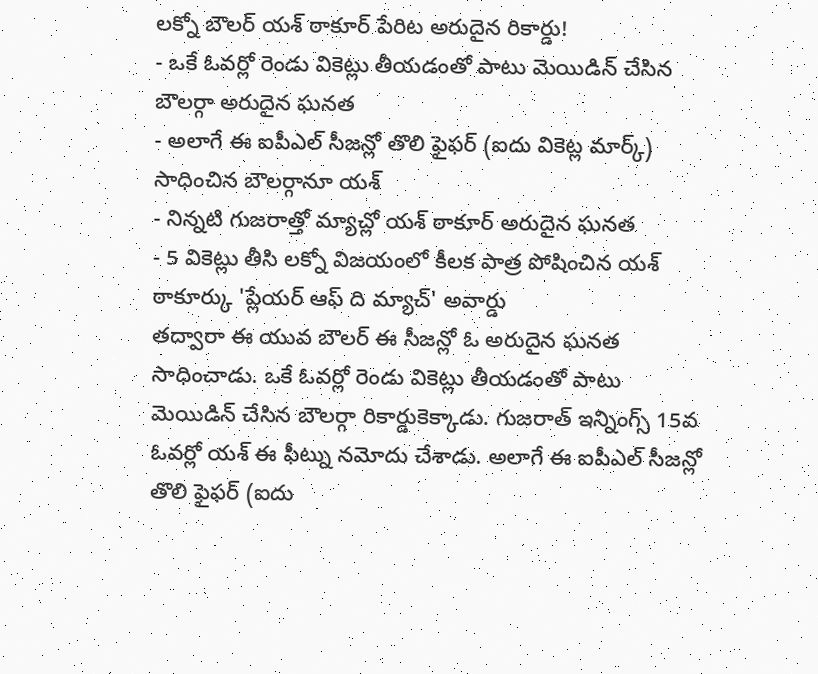లక్నో బౌలర్ యశ్ ఠాకూర్ పేరిట అరుదైన రికార్డు!
- ఒకే ఓవర్లో రెండు వికెట్లు తీయడంతో పాటు మెయిడిన్ చేసిన బౌలర్గా అరుదైన ఘనత
- అలాగే ఈ ఐపీఎల్ సీజన్లో తొలి ఫైఫర్ (ఐదు వికెట్ల మార్క్) సాధించిన బౌలర్గానూ యశ్
- నిన్నటి గుజరాత్తో మ్యాచ్లో యశ్ ఠాకూర్ అరుదైన ఘనత
- 5 వికెట్లు తీసి లక్నో విజయంలో కీలక పాత్ర పోషించిన యశ్ ఠాకూర్కు 'ప్లేయర్ ఆఫ్ ది మ్యాచ్' అవార్డు
తద్వారా ఈ యువ బౌలర్ ఈ సీజన్లో ఓ అరుదైన ఘనత సాధించాడు. ఒకే ఓవర్లో రెండు వికెట్లు తీయడంతో పాటు మెయిడిన్ చేసిన బౌలర్గా రికార్డుకెక్కాడు. గుజరాత్ ఇన్నింగ్స్ 15వ ఓవర్లో యశ్ ఈ ఫీట్ను నమోదు చేశాడు. అలాగే ఈ ఐపీఎల్ సీజన్లో తొలి ఫైఫర్ (ఐదు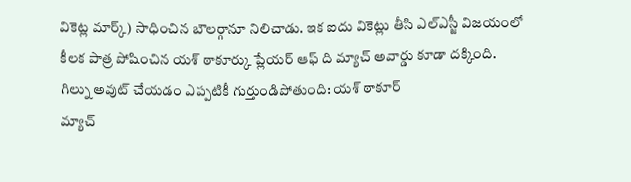వికెట్ల మార్క్) సాధించిన బౌలర్గానూ నిలిచాడు. ఇక ఐదు వికెట్లు తీసి ఎల్ఎస్జీ విజయంలో కీలక పాత్ర పోషించిన యశ్ ఠాకూర్కు ప్లేయర్ ఆఫ్ ది మ్యాచ్ అవార్డు కూడా దక్కింది.
గిల్ను అవుట్ చేయడం ఎప్పటికీ గుర్తుండిపోతుంది: యశ్ ఠాకూర్
మ్యాచ్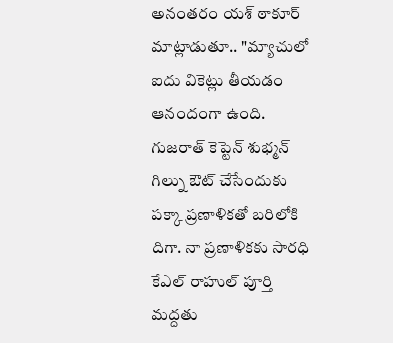అనంతరం యశ్ ఠాకూర్ మాట్లాడుతూ.. "మ్యాచులో ఐదు వికెట్లు తీయడం ఆనందంగా ఉంది. గుజరాత్ కెప్టెన్ శుభ్మన్ గిల్ను ఔట్ చేసేందుకు పక్కా ప్రణాళికతో బరిలోకి దిగా. నా ప్రణాళికకు సారధి కేఎల్ రాహుల్ పూర్తి మద్దతు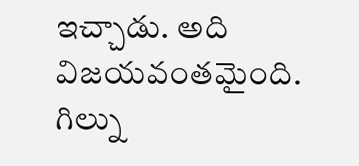ఇచ్చాడు. అది విజయవంతమైంది. గిల్ను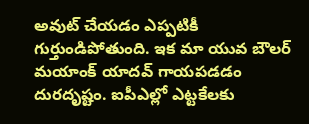అవుట్ చేయడం ఎప్పటికీ గుర్తుండిపోతుంది. ఇక మా యువ బౌలర్ మయాంక్ యాదవ్ గాయపడడం దురదృష్టం. ఐపీఎల్లో ఎట్టకేలకు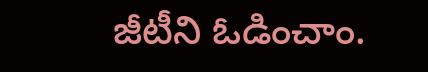జీటీని ఓడించాం.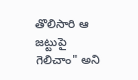తొలిసారి ఆ జట్టుపై గెలిచాం" అని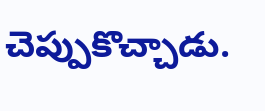చెప్పుకొచ్చాడు.